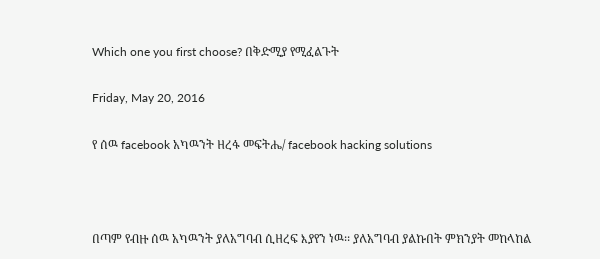Which one you first choose? በቅድሚያ የሚፈልጉት

Friday, May 20, 2016

የ ሰዉ facebook አካዉንት ዘረፋ መፍትሔ/ facebook hacking solutions



በጣም የብዙ ሰዉ አካዉንት ያለአግባብ ሲዘረፍ እያየን ነዉ፡፡ ያለአግባብ ያልኩበት ምክንያት መከላከል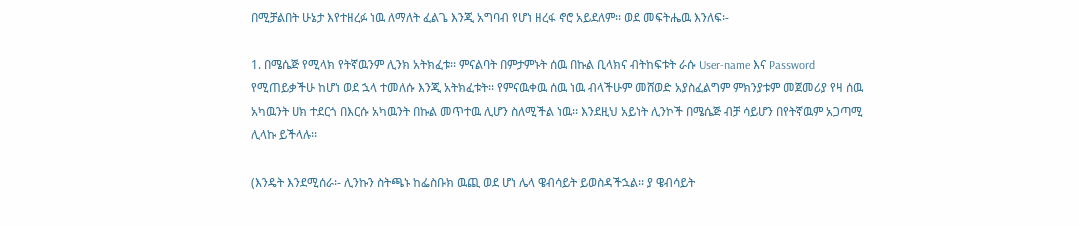በሚቻልበት ሁኔታ እየተዘረፉ ነዉ ለማለት ፈልጌ እንጂ አግባብ የሆነ ዘረፋ ኖሮ አይደለም፡፡ ወደ መፍትሔዉ እንለፍ፡-

1. በሜሴጅ የሚላክ የትኛዉንም ሊንክ አትክፈቱ፡፡ ምናልባት በምታምኑት ሰዉ በኩል ቢላክና ብትከፍቱት ራሱ User-name እና Password የሚጠይቃችሁ ከሆነ ወደ ኋላ ተመለሱ እንጂ አትክፈቱት፡፡ የምናዉቀዉ ሰዉ ነዉ ብላችሁም መሸወድ አያስፈልግም ምክንያቱም መጀመሪያ የዛ ሰዉ አካዉንት ሀክ ተደርጎ በእርሱ አካዉንት በኩል መጥተዉ ሊሆን ስለሚችል ነዉ፡፡ እንደዚህ አይነት ሊንኮች በሜሴጅ ብቻ ሳይሆን በየትኛዉም አጋጣሚ ሊላኩ ይችላሉ፡፡

(እንዴት እንደሚሰራ፡- ሊንኩን ስትጫኑ ከፌስቡክ ዉጪ ወደ ሆነ ሌላ ዌብሳይት ይወስዳችኋል፡፡ ያ ዌብሳይት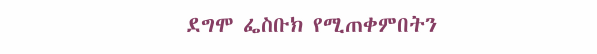ደግሞ ፌስቡክ የሚጠቀምበትን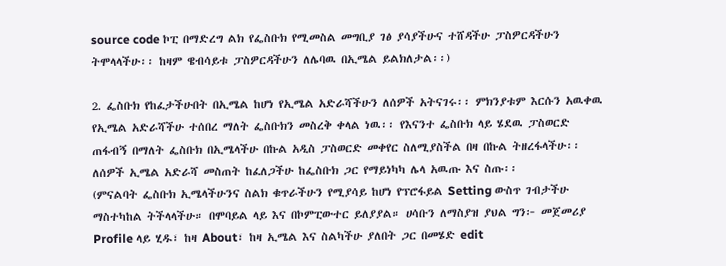source code ኮፒ በማድረግ ልክ የፌስቡክ የሚመስል መግቢያ ገፅ ያሳያችሁና ተሸዳችሁ ፓስዎርዳችሁን ትሞላላችሁ፡፡ ከዛም ዌብሳይቱ ፓስዎርዳችሁን ለሌባዉ በኢሜል ይልክለታል፡፡)

2. ፌስቡክ የከፈታችሁበት በኢሜል ከሆነ የኢሜል አድራሻችሁን ለሰዎች አትናገሩ፡፡ ምክንያቱም እርሱን አዉቀዉ የኢሜል አድራሻችሁ ተሰበረ ማለት ፌስቡክን መስረቅ ቀላል ነዉ፡፡ የእናንተ ፌስቡክ ላይ ሄደዉ ፓስወርድ ጠፋብኝ በማለት ፌስቡክ በኢሜላችሁ በኩል አዲስ ፓስወርድ መቀየር ስለሚያስችል በዛ በኩል ትዘረፋላችሁ፡፡ ለሰዎች ኢሜል አድራሻ መስጠት ከፈለጋችሁ ከፌስቡክ ጋር የማይነካካ ሌላ አዉጡ እና ስጡ፡፡
(ምናልባት ፌስቡክ ኢሜላችሁንና ስልክ ቁጥራችሁን የሚያሳይ ከሆነ የፕሮፋይል Setting ውስጥ ገብታችሁ ማስተካከል ትችላላችሁ። በሞባይል ላይ እና በኮምፒውተር ይለያያል። ሀሳቡን ለማስያዝ ያህል ግን፦ መጀመሪያ Profile ላይ ሂዱ፣ ከዛ About፣ ከዛ ኢሜል እና ስልካችሁ ያለበት ጋር በመሄድ edit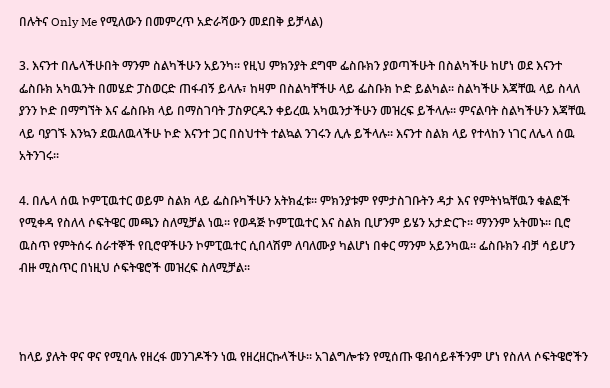በሉትና Only Me የሚለውን በመምረጥ አድራሻውን መደበቅ ይቻላል)

3. እናንተ በሌላችሁበት ማንም ስልካችሁን አይንካ፡፡ የዚህ ምክንያት ደግሞ ፌስቡክን ያወጣችሁት በስልካችሁ ከሆነ ወደ እናንተ ፌስቡክ አካዉንት በመሄድ ፓስወርድ ጠፋብኝ ይላሉ፣ ከዛም በስልካቸችሁ ላይ ፌስቡክ ኮድ ይልካል፡፡ ስልካችሁ እጃቸዉ ላይ ስላለ ያንን ኮድ በማግኘት እና ፌስቡክ ላይ በማስገባት ፓስዎርዱን ቀይረዉ አካዉንታችሁን መዝረፍ ይችላሉ፡፡ ምናልባት ስልካችሁን እጃቸዉ ላይ ባያገኙ እንኳን ደዉለዉላችሁ ኮድ እናንተ ጋር በስህተት ተልኳል ንገሩን ሊሉ ይችላሉ፡፡ እናንተ ስልክ ላይ የተላከን ነገር ለሌላ ሰዉ አትንገሩ፡፡

4. በሌላ ሰዉ ኮምፒዉተር ወይም ስልክ ላይ ፌስቡካችሁን አትክፈቱ፡፡ ምክንያቱም የምታስገቡትን ዳታ እና የምትነኳቸዉን ቁልፎች የሚቀዳ የስለላ ሶፍትዌር መጫን ስለሚቻል ነዉ፡፡ የወዳጅ ኮምፒዉተር እና ስልክ ቢሆንም ይሄን አታድርጉ፡፡ ማንንም አትመኑ፡፡ ቢሮ ዉስጥ የምትሰሩ ሰራተኞች የቢሮዋችሁን ኮምፒዉተር ሲበላሽም ለባለሙያ ካልሆነ በቀር ማንም አይንካዉ፡፡ ፌስቡክን ብቻ ሳይሆን ብዙ ሚስጥር በነዚህ ሶፍትዌሮች መዝረፍ ስለሚቻል፡፡



ከላይ ያሉት ዋና ዋና የሚባሉ የዘረፋ መንገዶችን ነዉ የዘረዘርኩላችሁ፡፡ አገልግሎቱን የሚሰጡ ዌብሳይቶችንም ሆነ የስለላ ሶፍትዌሮችን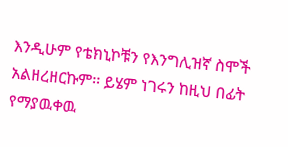እንዲሁም የቴክኒኮቹን የእንግሊዝኛ ስሞች አልዘረዘርኩም፡፡ ይሄም ነገሩን ከዚህ በፊት የማያዉቀዉ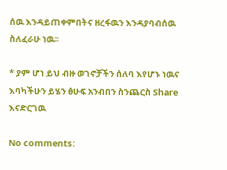ሰዉ እንዳይጠቀምበትና ዘረፋዉን እንዳያባብሰዉ ስለፈራሁ ነዉ፡፡

* ያም ሆነ ይህ ብዙ ወገኖቻችን ሰለባ እየሆኑ ነዉና እባካችሁን ይሄን ፅሁፍ አንብበን ስንጨርስ Share እናድርገዉ

No comments: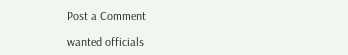Post a Comment

wanted officials